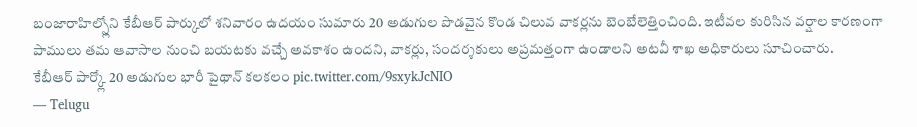బంజారాహిల్స్లోని కేబీఆర్ పార్కులో శనివారం ఉదయం సుమారు 20 అడుగుల పొడవైన కొండ చిలువ వాకర్లను బెంబేలెత్తించింది. ఇటీవల కురిసిన వర్షాల కారణంగా పాములు తమ ఆవాసాల నుంచి బయటకు వచ్చే అవకాశం ఉందని, వాకర్లు, సందర్శకులు అప్రమత్తంగా ఉండాలని అటవీ శాఖ అధికారులు సూచించారు.
కేబీఆర్ పార్క్లో 20 అడుగుల భారీ పైథాన్ కలకలం pic.twitter.com/9sxykJcNIO
— Telugu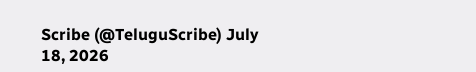Scribe (@TeluguScribe) July 18, 2026